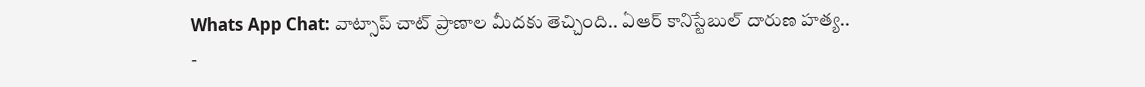Whats App Chat: వాట్సాప్ చాట్ ప్రాణాల మీదకు తెచ్చింది.. ఏఆర్ కానిస్టేబుల్ దారుణ హత్య..
-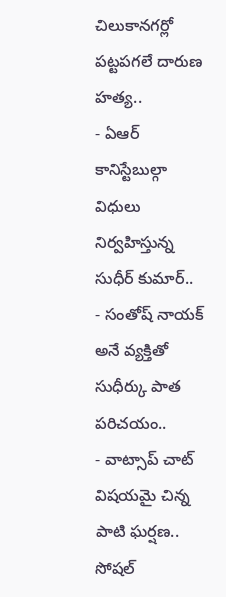చిలుకానగర్లో పట్టపగలే దారుణ హత్య..
- ఏఆర్ కానిస్టేబుల్గా విధులు నిర్వహిస్తున్న సుధీర్ కుమార్..
- సంతోష్ నాయక్ అనే వ్యక్తితో సుధీర్కు పాత పరిచయం..
- వాట్సాప్ చాట్ విషయమై చిన్న పాటి ఘర్షణ..
సోషల్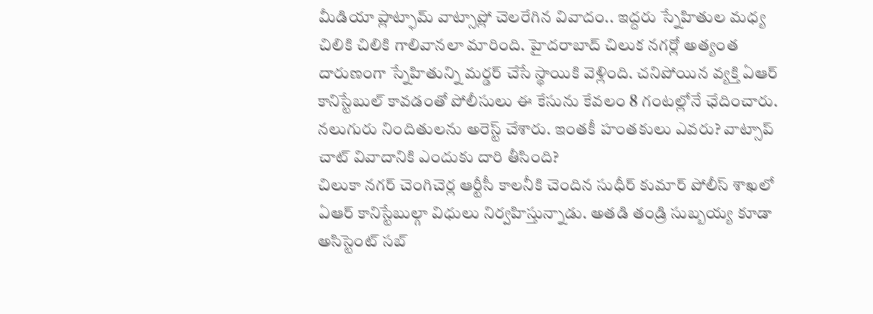మీడియా ప్లాట్ఫామ్ వాట్సాప్లో చెలరేగిన వివాదం.. ఇద్దరు స్నేహితుల మధ్య చిలికి చిలికి గాలివానలా మారింది. హైదరాబాద్ చిలుక నగర్లో అత్యంత దారుణంగా స్నేహితున్ని మర్డర్ చేసే స్థాయికి వెళ్లింది. చనిపోయిన వ్యక్తి ఏఆర్ కానిస్టేబుల్ కావడంతో పోలీసులు ఈ కేసును కేవలం 8 గంటల్లోనే ఛేదించారు. నలుగురు నిందితులను అరెస్ట్ చేశారు. ఇంతకీ హంతకులు ఎవరు? వాట్సాప్ చాట్ వివాదానికి ఎందుకు దారి తీసింది?
చిలుకా నగర్ చెంగిచెర్ల ఆర్టీసీ కాలనీకి చెందిన సుధీర్ కుమార్ పోలీస్ శాఖలో ఏఆర్ కానిస్టేబుల్గా విధులు నిర్వహిస్తున్నాడు. అతడి తండ్రి సుబ్బయ్య కూడా అసిస్టెంట్ సబ్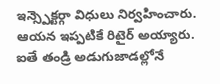ఇన్స్పెక్టర్గా విధులు నిర్వహించారు. ఆయన ఇప్పటికే రిటైర్ అయ్యారు. ఐతే తండ్రి అడుగుజాడల్లోనే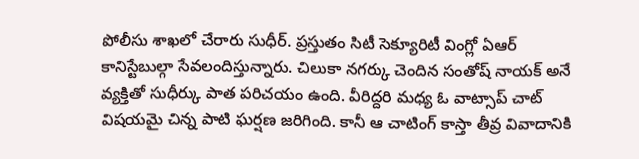పోలీసు శాఖలో చేరారు సుధీర్. ప్రస్తుతం సిటీ సెక్యూరిటీ వింగ్లో ఏఆర్ కానిస్టేబుల్గా సేవలందిస్తున్నారు. చిలుకా నగర్కు చెందిన సంతోష్ నాయక్ అనే వ్యక్తితో సుధీర్కు పాత పరిచయం ఉంది. వీరిద్దరి మధ్య ఓ వాట్సాప్ చాట్ విషయమై చిన్న పాటి ఘర్షణ జరిగింది. కానీ ఆ చాటింగ్ కాస్తా తీవ్ర వివాదానికి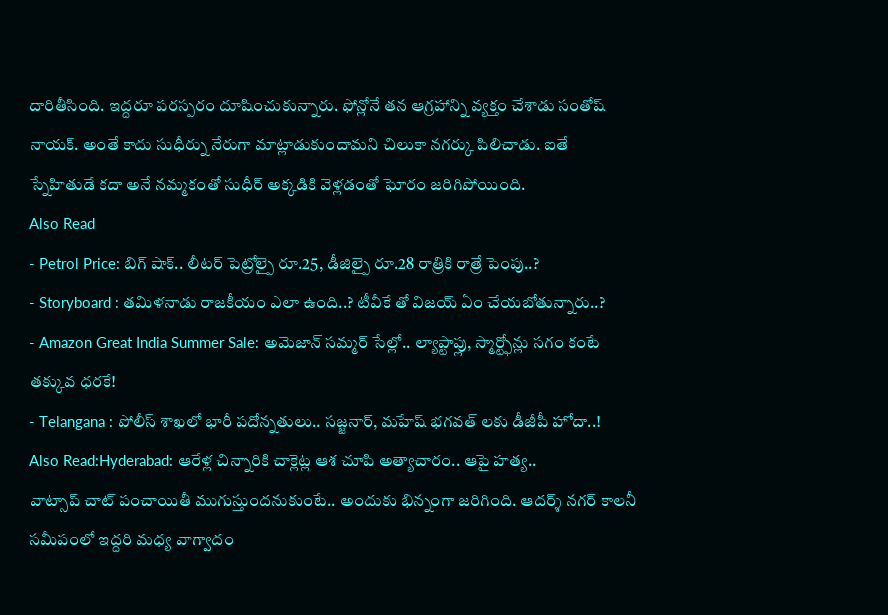దారితీసింది. ఇద్దరూ పరస్పరం దూషించుకున్నారు. ఫోన్లోనే తన ఆగ్రహాన్ని వ్యక్తం చేశాడు సంతోష్ నాయక్. అంతే కాదు సుధీర్ను నేరుగా మాట్లాడుకుందామని చిలుకా నగర్కు పిలిచాడు. ఐతే స్నేహితుడే కదా అనే నమ్మకంతో సుధీర్ అక్కడికి వెళ్లడంతో ఘోరం జరిగిపోయింది.
Also Read
- Petrol Price: బిగ్ షాక్.. లీటర్ పెట్రోల్పై రూ.25, డీజిల్పై రూ.28 రాత్రికి రాత్రే పెంపు..?
- Storyboard : తమిళనాడు రాజకీయం ఎలా ఉంది..? టీవీకే తో విజయ్ ఏం చేయబోతున్నారు..?
- Amazon Great India Summer Sale: అమెజాన్ సమ్మర్ సేల్లో.. ల్యాప్టాప్లు, స్మార్ట్ఫోన్లు సగం కంటే తక్కువ ధరకే!
- Telangana : పోలీస్ శాఖలో భారీ పదోన్నతులు.. సజ్జనార్, మహేష్ భగవత్ లకు డీజీపీ హోదా..!
Also Read:Hyderabad: ఆరేళ్ల చిన్నారికి చాక్లెట్ల ఆశ చూపి అత్యాచారం.. ఆపై హత్య..
వాట్సాప్ చాట్ పంచాయితీ ముగుస్తుందనుకుంటే.. అందుకు భిన్నంగా జరిగింది. ఆదర్శ్ నగర్ కాలనీ సమీపంలో ఇద్దరి మధ్య వాగ్వాదం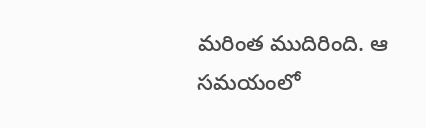మరింత ముదిరింది. ఆ సమయంలో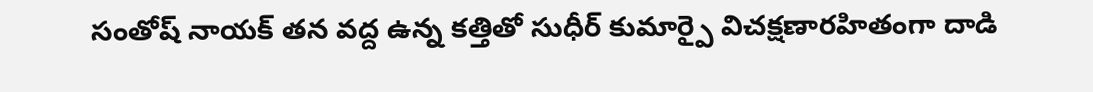సంతోష్ నాయక్ తన వద్ద ఉన్న కత్తితో సుధీర్ కుమార్పై విచక్షణారహితంగా దాడి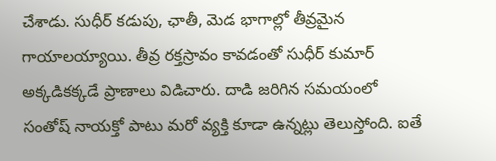చేశాడు. సుధీర్ కడుపు, ఛాతీ, మెడ భాగాల్లో తీవ్రమైన గాయాలయ్యాయి. తీవ్ర రక్తస్రావం కావడంతో సుధీర్ కుమార్ అక్కడికక్కడే ప్రాణాలు విడిచారు. దాడి జరిగిన సమయంలో సంతోష్ నాయక్తో పాటు మరో వ్యక్తి కూడా ఉన్నట్లు తెలుస్తోంది. ఐతే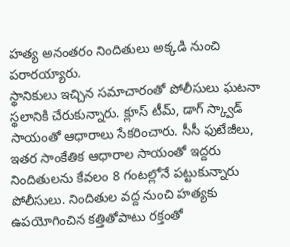హత్య అనంతరం నిందితులు అక్కడి నుంచి పరారయ్యారు.
స్థానికులు ఇచ్చిన సమాచారంతో పోలీసులు ఘటనా స్థలానికి చేరుకున్నారు. క్లూస్ టీమ్, డాగ్ స్క్వాడ్ సాయంతో ఆధారాలు సేకరించారు. సీసీ ఫుటేజీలు, ఇతర సాంకేతిక ఆధారాల సాయంతో ఇద్దరు నిందితులను కేవలం 8 గంటల్లోనే పట్టుకున్నారు పోలీసులు. నిందితుల వద్ద నుంచి హత్యకు ఉపయోగించిన కత్తితోపాటు రక్తంతో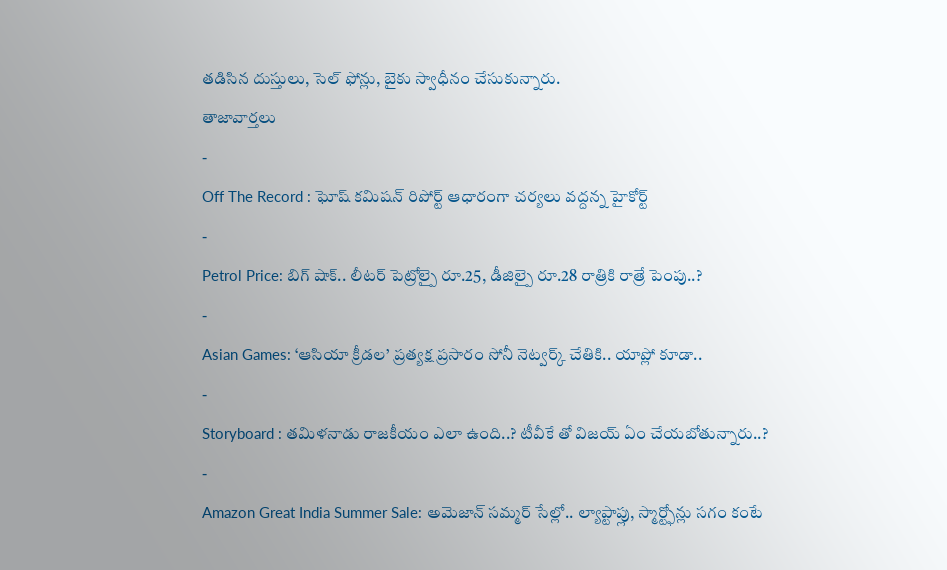తడిసిన దుస్తులు, సెల్ ఫోన్లు, బైకు స్వాధీనం చేసుకున్నారు.
తాజావార్తలు
-
Off The Record : ఘోష్ కమిషన్ రిపోర్ట్ ఆధారంగా చర్యలు వద్దన్న హైకోర్ట్
-
Petrol Price: బిగ్ షాక్.. లీటర్ పెట్రోల్పై రూ.25, డీజిల్పై రూ.28 రాత్రికి రాత్రే పెంపు..?
-
Asian Games: ‘ఆసియా క్రీడల’ ప్రత్యక్ష ప్రసారం సోనీ నెట్వర్క్ చేతికి.. యాప్లో కూడా..
-
Storyboard : తమిళనాడు రాజకీయం ఎలా ఉంది..? టీవీకే తో విజయ్ ఏం చేయబోతున్నారు..?
-
Amazon Great India Summer Sale: అమెజాన్ సమ్మర్ సేల్లో.. ల్యాప్టాప్లు, స్మార్ట్ఫోన్లు సగం కంటే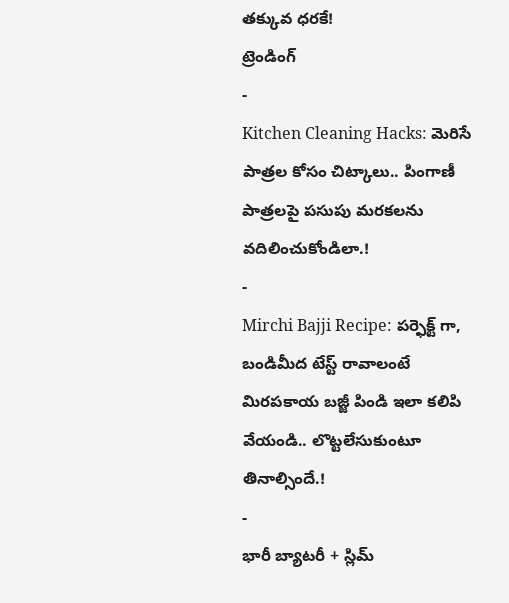తక్కువ ధరకే!
ట్రెండింగ్
-
Kitchen Cleaning Hacks: మెరిసే పాత్రల కోసం చిట్కాలు.. పింగాణీ పాత్రలపై పసుపు మరకలను వదిలించుకోండిలా.!
-
Mirchi Bajji Recipe: పర్ఫెక్ట్ గా, బండిమీద టేస్ట్ రావాలంటే మిరపకాయ బజ్జీ పిండి ఇలా కలిపి వేయండి.. లొట్టలేసుకుంటూ తినాల్సిందే.!
-
భారీ బ్యాటరీ + స్లిమ్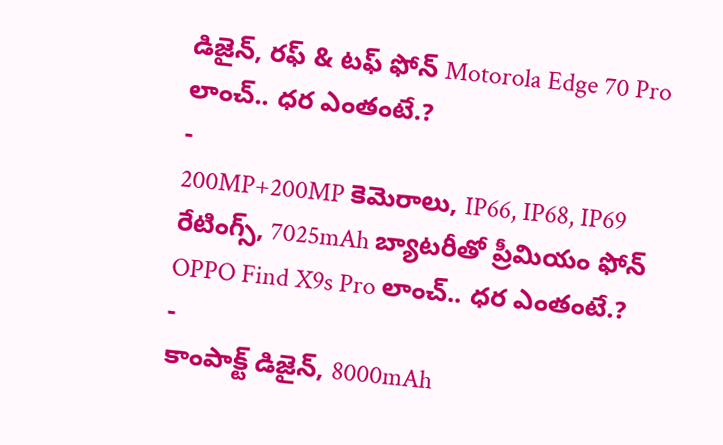డిజైన్, రఫ్ & టఫ్ ఫోన్ Motorola Edge 70 Pro లాంచ్.. ధర ఎంతంటే.?
-
200MP+200MP కెమెరాలు, IP66, IP68, IP69 రేటింగ్స్, 7025mAh బ్యాటరీతో ప్రీమియం ఫోన్ OPPO Find X9s Pro లాంచ్.. ధర ఎంతంటే.?
-
కాంపాక్ట్ డిజైన్, 8000mAh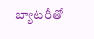బ్యాటరీతో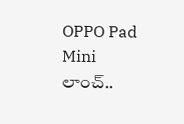OPPO Pad Mini లాంచ్..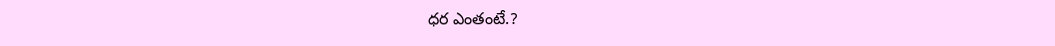ధర ఎంతంటే.?